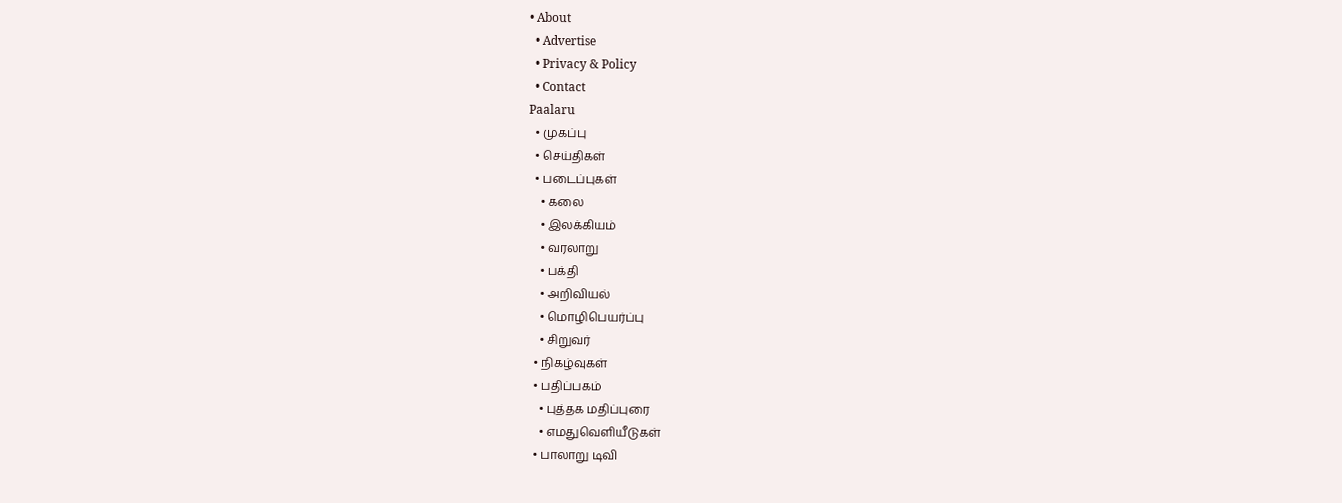• About
  • Advertise
  • Privacy & Policy
  • Contact
Paalaru
  • முகப்பு
  • செய்திகள்
  • படைப்புகள்
    • கலை
    • இலக்கியம்
    • வரலாறு
    • பக்தி
    • அறிவியல்
    • மொழிபெயர்ப்பு
    • சிறுவர்
  • நிகழ்வுகள்
  • பதிப்பகம்
    • புத்தக மதிப்புரை
    • எமதுவெளியீடுகள்
  • பாலாறு டிவி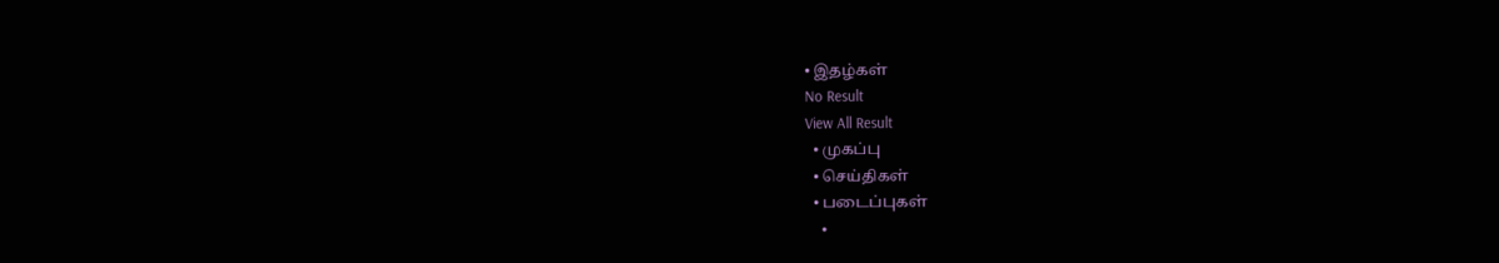• இதழ்கள்
No Result
View All Result
  • முகப்பு
  • செய்திகள்
  • படைப்புகள்
    •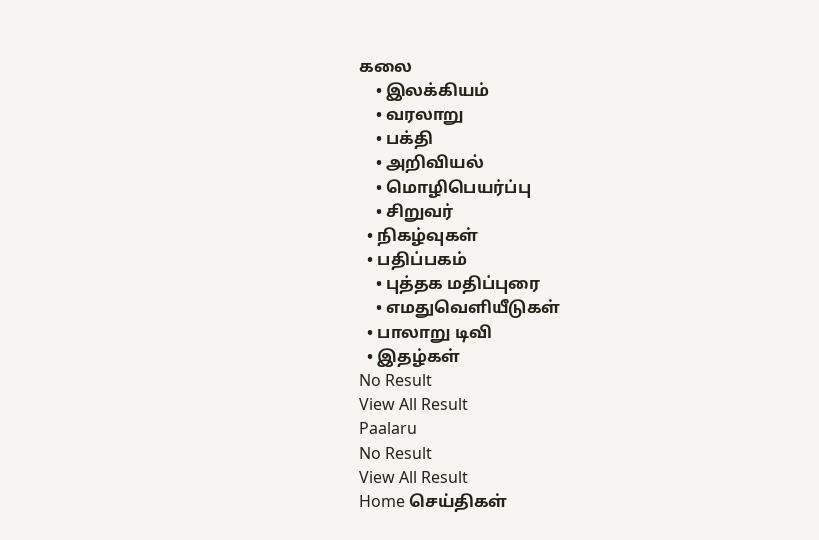கலை
    • இலக்கியம்
    • வரலாறு
    • பக்தி
    • அறிவியல்
    • மொழிபெயர்ப்பு
    • சிறுவர்
  • நிகழ்வுகள்
  • பதிப்பகம்
    • புத்தக மதிப்புரை
    • எமதுவெளியீடுகள்
  • பாலாறு டிவி
  • இதழ்கள்
No Result
View All Result
Paalaru
No Result
View All Result
Home செய்திகள்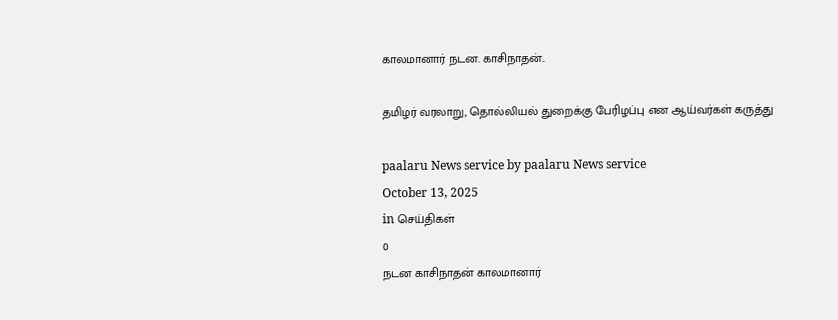காலமானார் நடன. காசிநாதன்..

தமிழர் வரலாறு, தொல்லியல் துறைக்கு பேரிழப்பு என ஆய்வர்கள் கருத்து

paalaru News service by paalaru News service
October 13, 2025
in செய்திகள்
0
நடன காசிநாதன் காலமானார்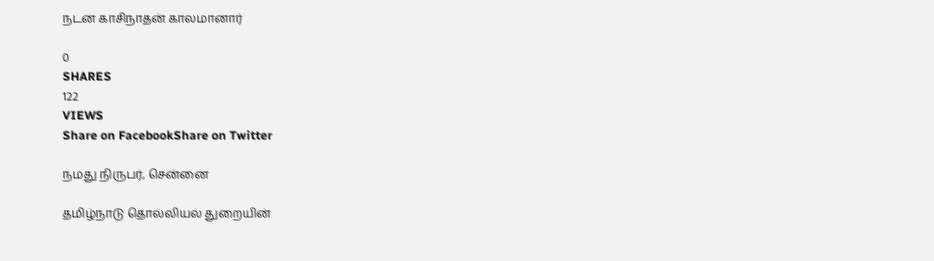நடன காசிநாதன் காலமானார்

0
SHARES
122
VIEWS
Share on FacebookShare on Twitter

நமது நிருபர், சென்னை

தமிழ்நாடு தொல்லியல் துறையின்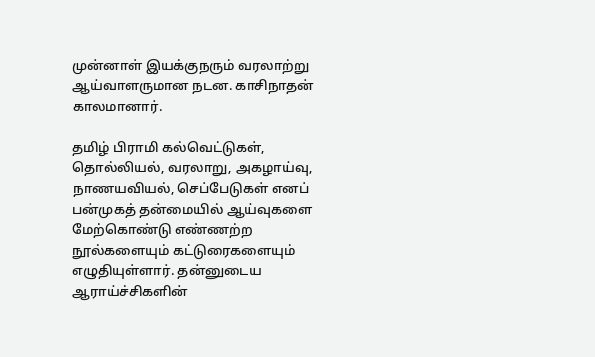முன்னாள் இயக்குநரும் வரலாற்று ஆய்வாளருமான நடன. காசிநாதன் காலமானார்.

தமிழ் பிராமி கல்வெட்டுகள், தொல்லியல், வரலாறு, அகழாய்வு, நாணயவியல், செப்பேடுகள் எனப் பன்முகத் தன்மையில் ஆய்வுகளை மேற்கொண்டு எண்ணற்ற நூல்களையும் கட்டுரைகளையும் எழுதியுள்ளார். தன்னுடைய ஆராய்ச்சிகளின்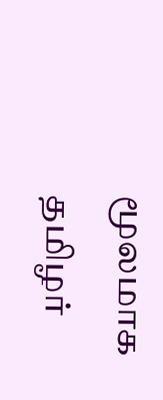மூலமாக தமிழர்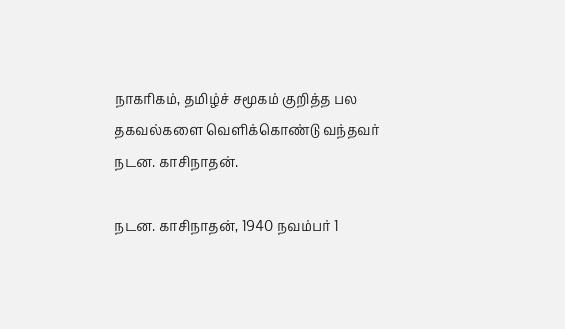நாகரிகம், தமிழ்ச் சமூகம் குறித்த பல தகவல்களை வெளிக்கொண்டு வந்தவர் நடன. காசிநாதன்.

நடன. காசிநாதன், 1940 நவம்பர் 1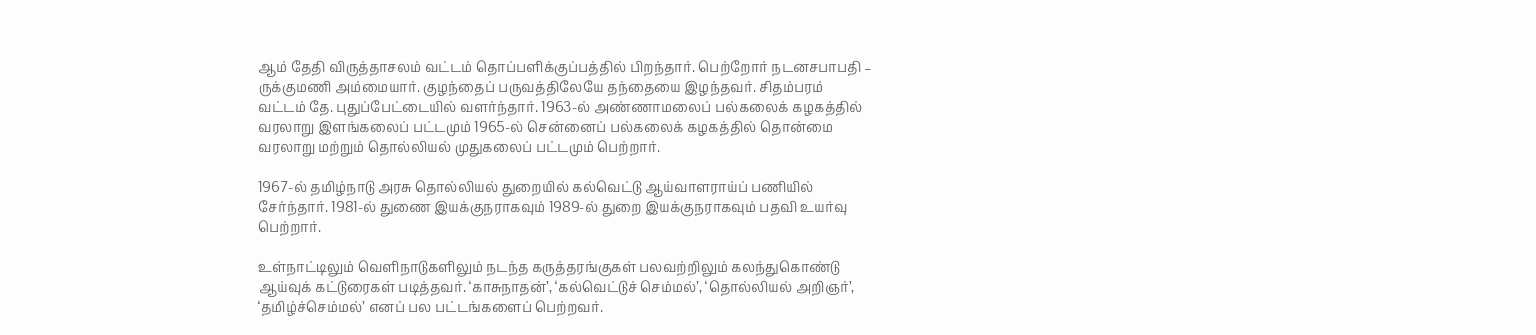ஆம் தேதி விருத்தாசலம் வட்டம் தொப்பளிக்குப்பத்தில் பிறந்தார். பெற்றோர் நடனசபாபதி – ருக்குமணி அம்மையார். குழந்தைப் பருவத்திலேயே தந்தையை இழந்தவர். சிதம்பரம் வட்டம் தே. புதுப்பேட்டையில் வளர்ந்தார். 1963-ல் அண்ணாமலைப் பல்கலைக் கழகத்தில் வரலாறு இளங்கலைப் பட்டமும் 1965-ல் சென்னைப் பல்கலைக் கழகத்தில் தொன்மை வரலாறு மற்றும் தொல்லியல் முதுகலைப் பட்டமும் பெற்றார்.

1967-ல் தமிழ்நாடு அரசு தொல்லியல் துறையில் கல்வெட்டு ஆய்வாளராய்ப் பணியில் சேர்ந்தார். 1981-ல் துணை இயக்குநராகவும் 1989-ல் துறை இயக்குநராகவும் பதவி உயர்வு பெற்றார்.

உள்நாட்டிலும் வெளிநாடுகளிலும் நடந்த கருத்தரங்குகள் பலவற்றிலும் கலந்துகொண்டு ஆய்வுக் கட்டுரைகள் படித்தவர். ‘காசுநாதன்’, ‘கல்வெட்டுச் செம்மல்’, ‘தொல்லியல் அறிஞர்’, ‘தமிழ்ச்செம்மல்’ எனப் பல பட்டங்களைப் பெற்றவர்.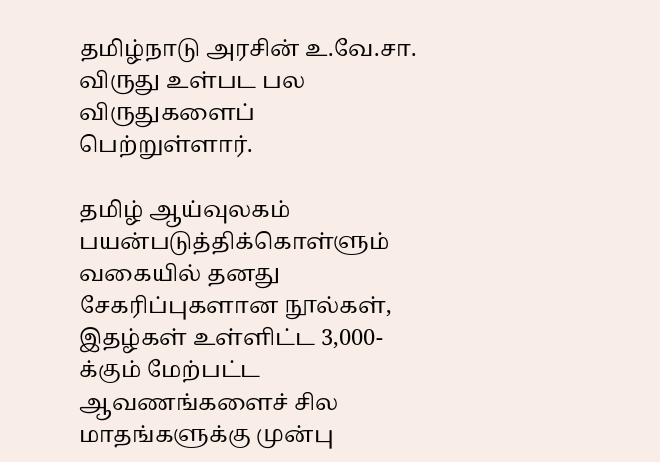தமிழ்நாடு அரசின் உ.வே.சா. விருது உள்பட பல விருதுகளைப் பெற்றுள்ளார்.

தமிழ் ஆய்வுலகம் பயன்படுத்திக்கொள்ளும் வகையில் தனது சேகரிப்புகளான நூல்கள், இதழ்கள் உள்ளிட்ட 3,000-க்கும் மேற்பட்ட ஆவணங்களைச் சில மாதங்களுக்கு முன்பு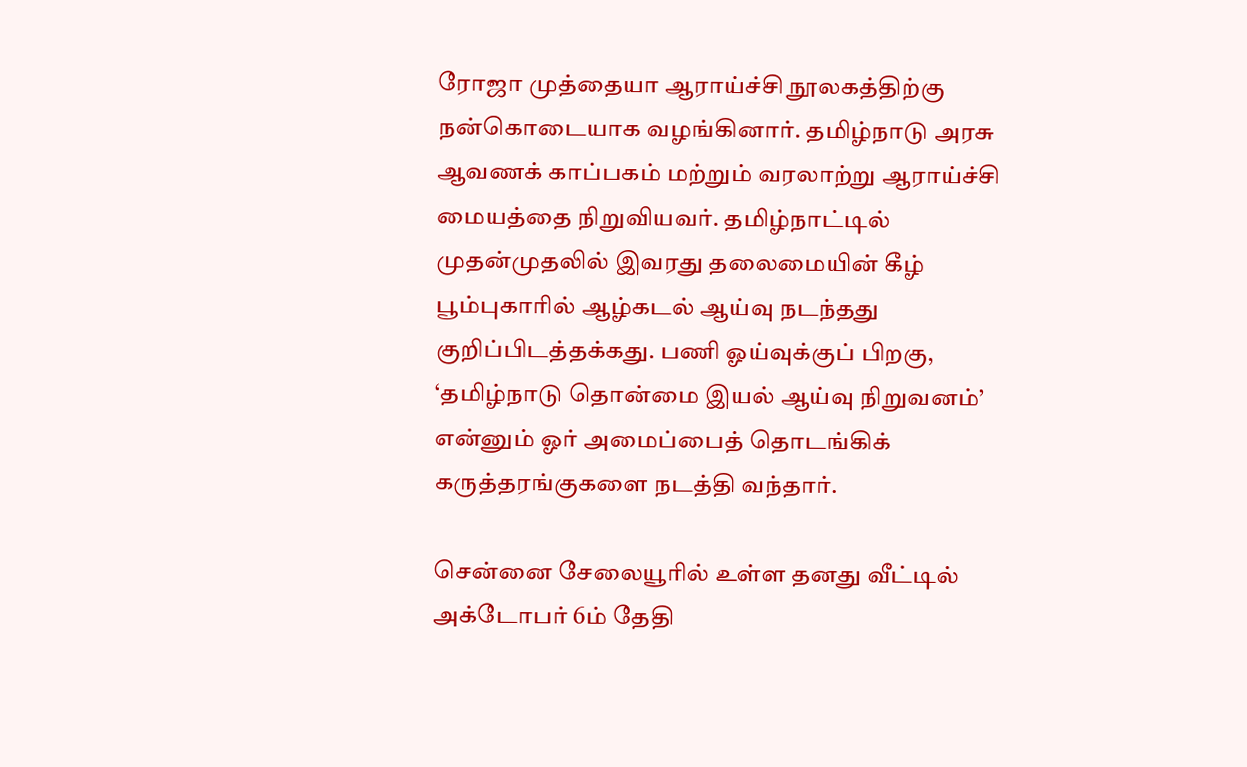ரோஜா முத்தையா ஆராய்ச்சி நூலகத்திற்கு நன்கொடையாக வழங்கினார். தமிழ்நாடு அரசு ஆவணக் காப்பகம் மற்றும் வரலாற்று ஆராய்ச்சி மையத்தை நிறுவியவர். தமிழ்நாட்டில் முதன்முதலில் இவரது தலைமையின் கீழ் பூம்புகாரில் ஆழ்கடல் ஆய்வு நடந்தது குறிப்பிடத்தக்கது. பணி ஓய்வுக்குப் பிறகு, ‘தமிழ்நாடு தொன்மை இயல் ஆய்வு நிறுவனம்’ என்னும் ஓர் அமைப்பைத் தொடங்கிக் கருத்தரங்குகளை நடத்தி வந்தார்.

சென்னை சேலையூரில் உள்ள தனது வீட்டில் அக்டோபர் 6ம் தேதி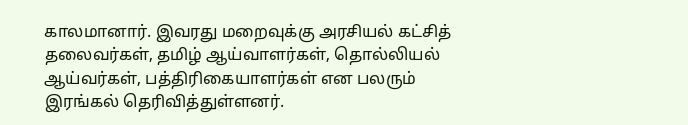காலமானார். இவரது மறைவுக்கு அரசியல் கட்சித் தலைவர்கள், தமிழ் ஆய்வாளர்கள், தொல்லியல் ஆய்வர்கள், பத்திரிகையாளர்கள் என பலரும் இரங்கல் தெரிவித்துள்ளனர்.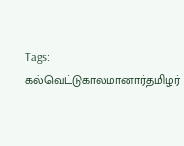Tags: கல்வெட்டுகாலமானார்தமிழர்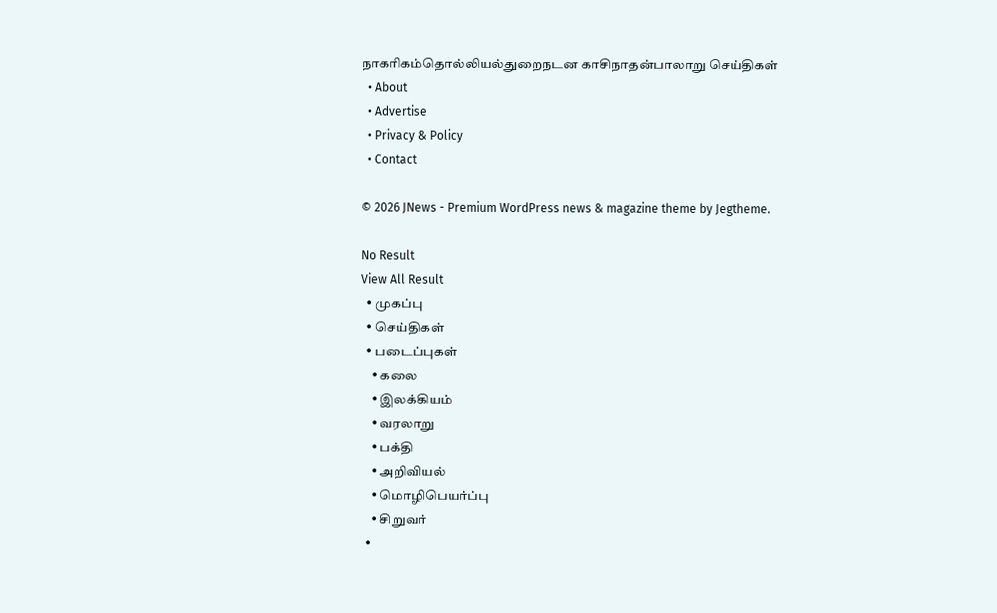நாகரிகம்தொல்லியல்துறைநடன காசிநாதன்பாலாறு செய்திகள்
  • About
  • Advertise
  • Privacy & Policy
  • Contact

© 2026 JNews - Premium WordPress news & magazine theme by Jegtheme.

No Result
View All Result
  • முகப்பு
  • செய்திகள்
  • படைப்புகள்
    • கலை
    • இலக்கியம்
    • வரலாறு
    • பக்தி
    • அறிவியல்
    • மொழிபெயர்ப்பு
    • சிறுவர்
  •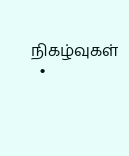நிகழ்வுகள்
  •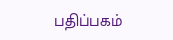பதிப்பகம்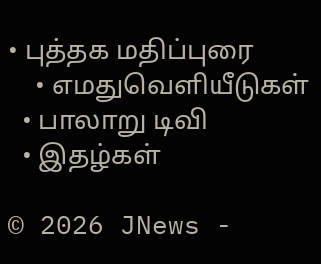• புத்தக மதிப்புரை
    • எமதுவெளியீடுகள்
  • பாலாறு டிவி
  • இதழ்கள்

© 2026 JNews -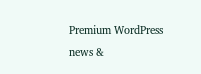Premium WordPress news &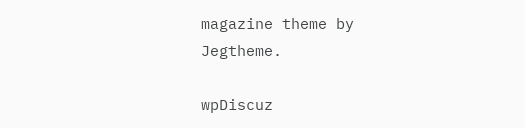magazine theme by Jegtheme.

wpDiscuz